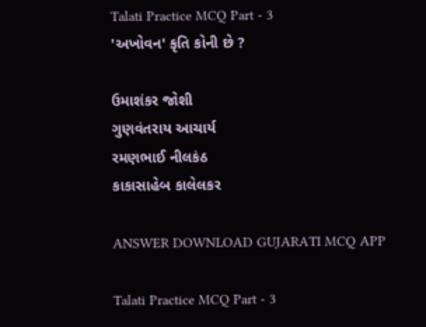Talati Practice MCQ Part - 3
'અખોવન' કૃતિ કોની છે ?

ઉમાશંકર જોશી
ગુણવંતરાય આચાર્ય
રમણભાઈ નીલકંઠ
કાકાસાહેબ કાલેલકર

ANSWER DOWNLOAD GUJARATI MCQ APP

Talati Practice MCQ Part - 3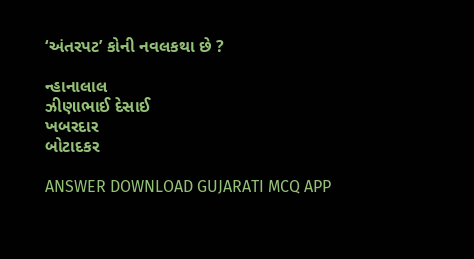‘અંતરપટ’ કોની નવલકથા છે ?

ન્હાનાલાલ
ઝીણાભાઈ દેસાઈ
ખબરદાર
બોટાદકર

ANSWER DOWNLOAD GUJARATI MCQ APP